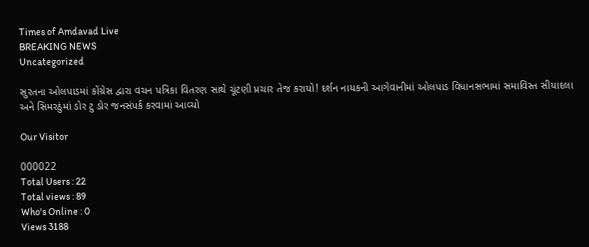Times of Amdavad Live
BREAKING NEWS
Uncategorized

સુરતના ઓલપાડમાં કોંગ્રેસ દ્વારા વચન પત્રિકા વિતરણ સાથે ચૂંટણી પ્રચાર તેજ કરાયો! દર્શન નાયકની આગેવાનીમાં ઓલપાડ વિધાનસભામાં સમાવિસ્ત સીયાદલા અને સિમરઠુંમાં ડોર ટુ ડોર જનસંપર્ક કરવામાં આવ્યો

Our Visitor

000022
Total Users : 22
Total views : 89
Who's Online : 0
Views 3188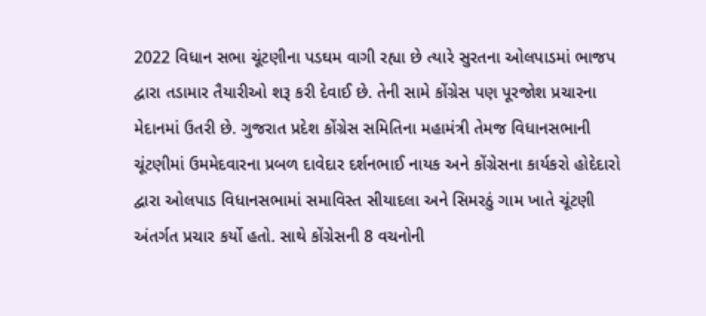2022 વિધાન સભા ચૂંટણીના પડઘમ વાગી રહ્યા છે ત્યારે સુરતના ઓલપાડમાં ભાજપ દ્વારા તડામાર તૈયારીઓ શરૂ કરી દેવાઈ છે. તેની સામે કોંગ્રેસ પણ પૂરજોશ પ્રચારના મેદાનમાં ઉતરી છે. ગુજરાત પ્રદેશ કોંગ્રેસ સમિતિના મહામંત્રી તેમજ વિધાનસભાની ચૂંટણીમાં ઉમમેદવારના પ્રબળ દાવેદાર દર્શનભાઈ નાયક અને કોંગ્રેસના કાર્યકરો હોદેદારો દ્વારા ઓલપાડ વિધાનસભામાં સમાવિસ્ત સીયાદલા અને સિમરઠું ગામ ખાતે ચૂંટણી અંતર્ગત પ્રચાર કર્યો હતો. સાથે કોંગ્રેસની 8 વચનોની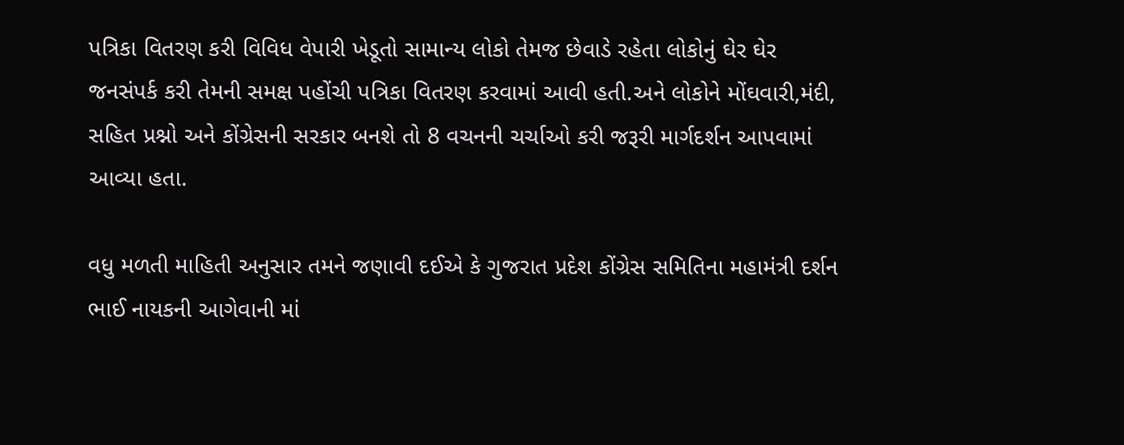પત્રિકા વિતરણ કરી વિવિધ વેપારી ખેડૂતો સામાન્ય લોકો તેમજ છેવાડે રહેતા લોકોનું ઘેર ઘેર જનસંપર્ક કરી તેમની સમક્ષ પહોંચી પત્રિકા વિતરણ કરવામાં આવી હતી.અને લોકોને મોંઘવારી,મંદી, સહિત પ્રશ્નો અને કોંગ્રેસની સરકાર બનશે તો 8 વચનની ચર્ચાઓ કરી જરૂરી માર્ગદર્શન આપવામાં આવ્યા હતા.

વધુ મળતી માહિતી અનુસાર તમને જણાવી દઈએ કે ગુજરાત પ્રદેશ કોંગ્રેસ સમિતિના મહામંત્રી દર્શન ભાઈ નાયકની આગેવાની માં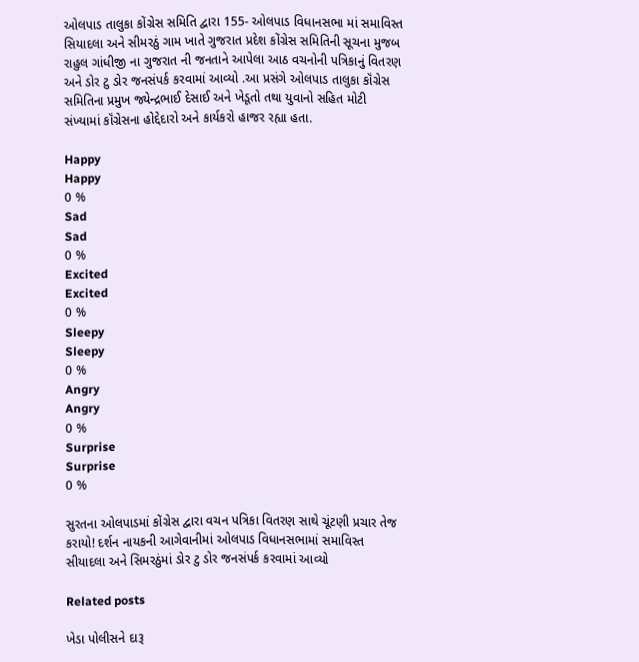ઓલપાડ તાલુકા કોંગ્રેસ સમિતિ દ્વારા 155- ઓલપાડ વિધાનસભા માં સમાવિસ્ત સિયાદલા અને સીમરઠું ગામ ખાતે ગુજરાત પ્રદેશ કોંગ્રેસ સમિતિની સૂચના મુજબ રાહુલ ગાંધીજી ના ગુજરાત ની જનતાને આપેલા આઠ વચનોની પત્રિકાનું વિતરણ અને ડોર ટુ ડોર જનસંપર્ક કરવામાં આવ્યો .આ પ્રસંગે ઓલપાડ તાલુકા કૉંગ્રેસ સમિતિના પ્રમુખ જ્યેન્દ્રભાઈ દેસાઈ અને ખેડૂતો તથા યુવાનો સહિત મોટી સંખ્યામાં કૉંગ્રેસના હોદ્દેદારો અને કાર્યકરો હાજર રહ્યા હતા.

Happy
Happy
0 %
Sad
Sad
0 %
Excited
Excited
0 %
Sleepy
Sleepy
0 %
Angry
Angry
0 %
Surprise
Surprise
0 %

સુરતના ઓલપાડમાં કોંગ્રેસ દ્વારા વચન પત્રિકા વિતરણ સાથે ચૂંટણી પ્રચાર તેજ કરાયો! દર્શન નાયકની આગેવાનીમાં ઓલપાડ વિધાનસભામાં સમાવિસ્ત સીયાદલા અને સિમરઠુંમાં ડોર ટુ ડોર જનસંપર્ક કરવામાં આવ્યો

Related posts

ખેડા પોલીસને દારૂ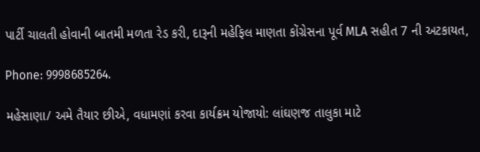પાર્ટી ચાલતી હોવાની બાતમી મળતા રેડ કરી, દારૂની મહેફિલ માણતા કોંગ્રેસના પૂર્વ MLA સહીત 7 ની અટકાયત,

Phone: 9998685264.

મહેસાણા/ અમે તૈયાર છીએ, વધામણાં કરવા કાર્યક્રમ યોજાયો: લાંઘણજ તાલુકા માટે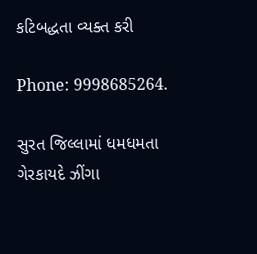કટિબદ્ધતા વ્યક્ત કરી

Phone: 9998685264.

સુરત જિલ્લામાં ધમધમતા ગેરકાયદે ઝીંગા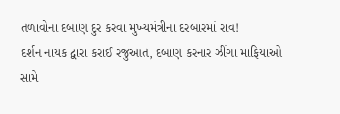તળાવોના દબાણ દુર કરવા મુખ્યમંત્રીના દરબારમાં રાવ!
દર્શન નાયક દ્વારા કરાઈ રજુઆત, દબાણ કરનાર ઝીંગા માફિયાઓ સામે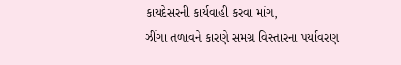કાયદેસરની કાર્યવાહી કરવા માંગ,
ઝીંગા તળાવને કારણે સમગ્ર વિસ્તારના પર્યાવરણ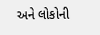અને લોકોની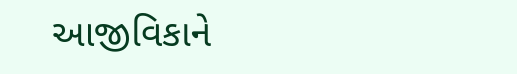આજીવિકાને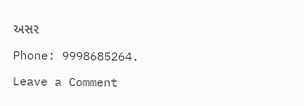અસર

Phone: 9998685264.

Leave a Comment